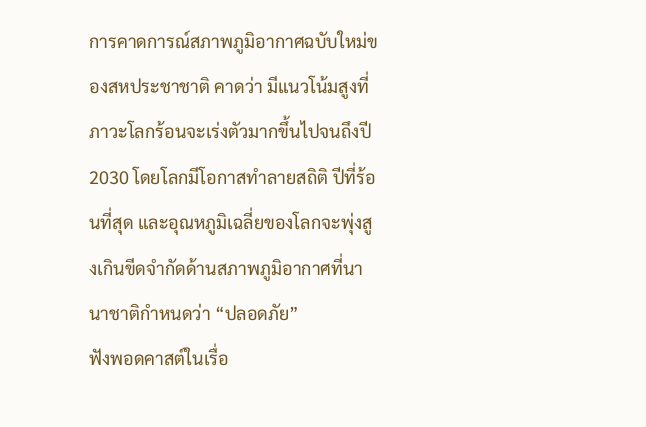การคาดการณ์สภาพภูมิอากาศฉบับใหม่ของสหประชาชาติ คาดว่า มีแนวโน้มสูงที่ภาวะโลกร้อนจะเร่งตัวมากขึ้นไปจนถึงปี 2030 โดยโลกมีโอกาสทำลายสถิติ ปีที่ร้อนที่สุด และอุณหภูมิเฉลี่ยของโลกจะพุ่งสูงเกินขีดจำกัดด้านสภาพภูมิอากาศที่นานาชาติกำหนดว่า “ปลอดภัย”
ฟังพอดคาสต์ในเรื่อ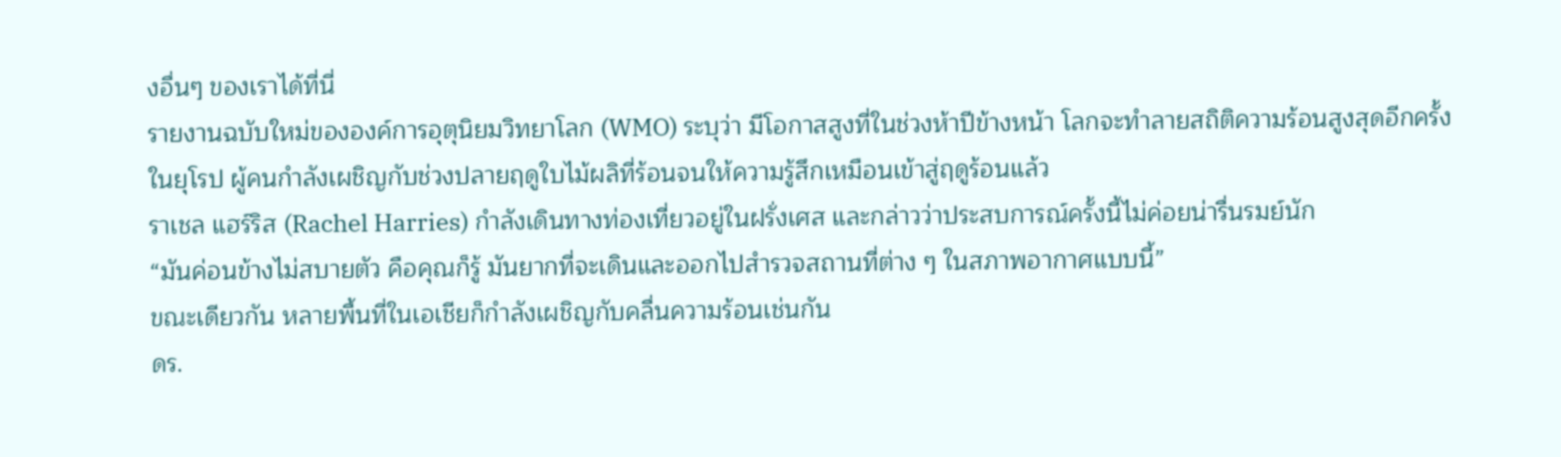งอื่นๆ ของเราได้ที่นี่
รายงานฉบับใหม่ขององค์การอุตุนิยมวิทยาโลก (WMO) ระบุว่า มีโอกาสสูงที่ในช่วงห้าปีข้างหน้า โลกจะทำลายสถิติความร้อนสูงสุดอีกครั้ง
ในยุโรป ผู้คนกำลังเผชิญกับช่วงปลายฤดูใบไม้ผลิที่ร้อนจนให้ความรู้สึกเหมือนเข้าสู่ฤดูร้อนแล้ว
ราเชล แฮร์ริส (Rachel Harries) กำลังเดินทางท่องเที่ยวอยู่ในฝรั่งเศส และกล่าวว่าประสบการณ์ครั้งนี้ไม่ค่อยน่ารื่นรมย์นัก
“มันค่อนข้างไม่สบายตัว คือคุณก็รู้ มันยากที่จะเดินและออกไปสำรวจสถานที่ต่าง ๆ ในสภาพอากาศแบบนี้”
ขณะเดียวกัน หลายพื้นที่ในเอเชียก็กำลังเผชิญกับคลื่นความร้อนเช่นกัน
ดร.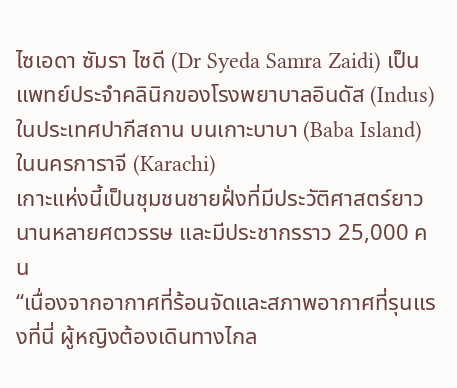ไซเอดา ซัมรา ไซดี (Dr Syeda Samra Zaidi) เป็นแพทย์ประจำคลินิกของโรงพยาบาลอินดัส (Indus) ในประเทศปากีสถาน บนเกาะบาบา (Baba Island) ในนครการาจี (Karachi)
เกาะแห่งนี้เป็นชุมชนชายฝั่งที่มีประวัติศาสตร์ยาวนานหลายศตวรรษ และมีประชากรราว 25,000 คน
“เนื่องจากอากาศที่ร้อนจัดและสภาพอากาศที่รุนแรงที่นี่ ผู้หญิงต้องเดินทางไกล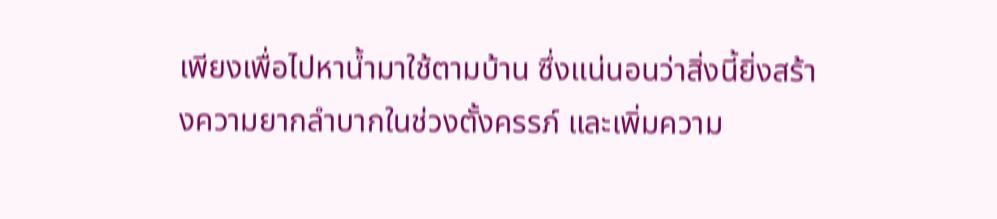เพียงเพื่อไปหาน้ำมาใช้ตามบ้าน ซึ่งแน่นอนว่าสิ่งนี้ยิ่งสร้างความยากลำบากในช่วงตั้งครรภ์ และเพิ่มความ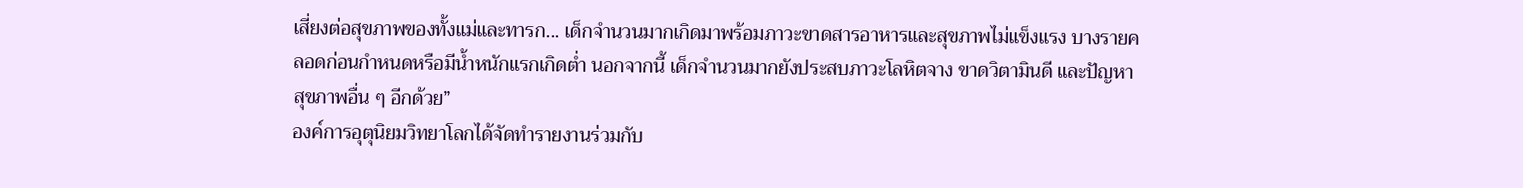เสี่ยงต่อสุขภาพของทั้งแม่และทารก... เด็กจำนวนมากเกิดมาพร้อมภาวะขาดสารอาหารและสุขภาพไม่แข็งแรง บางรายคลอดก่อนกำหนดหรือมีน้ำหนักแรกเกิดต่ำ นอกจากนี้ เด็กจำนวนมากยังประสบภาวะโลหิตจาง ขาดวิตามินดี และปัญหาสุขภาพอื่น ๆ อีกด้วย”
องค์การอุตุนิยมวิทยาโลกได้จัดทำรายงานร่วมกับ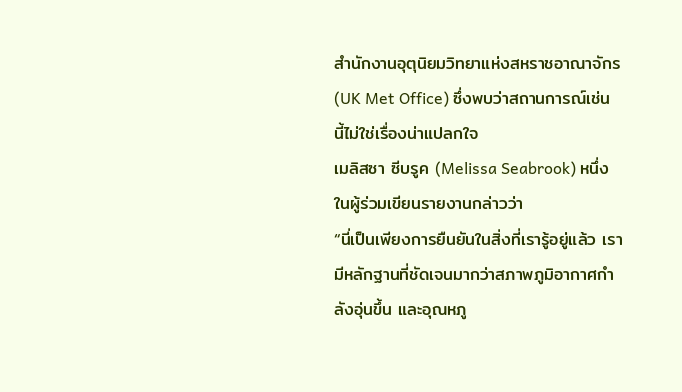สำนักงานอุตุนิยมวิทยาแห่งสหราชอาณาจักร (UK Met Office) ซึ่งพบว่าสถานการณ์เช่นนี้ไม่ใช่เรื่องน่าแปลกใจ
เมลิสซา ซีบรูค (Melissa Seabrook) หนึ่งในผู้ร่วมเขียนรายงานกล่าวว่า
“นี่เป็นเพียงการยืนยันในสิ่งที่เรารู้อยู่แล้ว เรามีหลักฐานที่ชัดเจนมากว่าสภาพภูมิอากาศกำลังอุ่นขึ้น และอุณหภู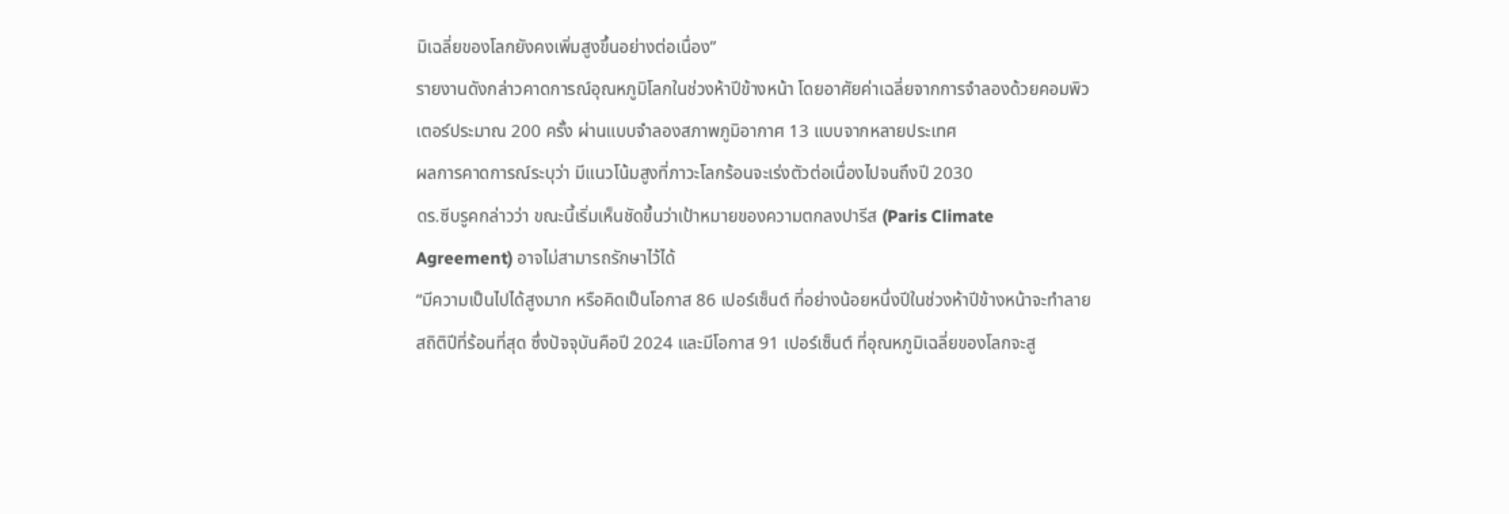มิเฉลี่ยของโลกยังคงเพิ่มสูงขึ้นอย่างต่อเนื่อง”
รายงานดังกล่าวคาดการณ์อุณหภูมิโลกในช่วงห้าปีข้างหน้า โดยอาศัยค่าเฉลี่ยจากการจำลองด้วยคอมพิวเตอร์ประมาณ 200 ครั้ง ผ่านแบบจำลองสภาพภูมิอากาศ 13 แบบจากหลายประเทศ
ผลการคาดการณ์ระบุว่า มีแนวโน้มสูงที่ภาวะโลกร้อนจะเร่งตัวต่อเนื่องไปจนถึงปี 2030
ดร.ซีบรูคกล่าวว่า ขณะนี้เริ่มเห็นชัดขึ้นว่าเป้าหมายของความตกลงปารีส (Paris Climate Agreement) อาจไม่สามารถรักษาไว้ได้
“มีความเป็นไปได้สูงมาก หรือคิดเป็นโอกาส 86 เปอร์เซ็นต์ ที่อย่างน้อยหนึ่งปีในช่วงห้าปีข้างหน้าจะทำลายสถิติปีที่ร้อนที่สุด ซึ่งปัจจุบันคือปี 2024 และมีโอกาส 91 เปอร์เซ็นต์ ที่อุณหภูมิเฉลี่ยของโลกจะสู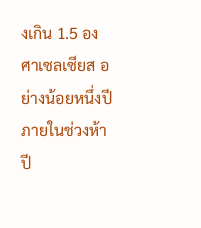งเกิน 1.5 องศาเซลเซียส อย่างน้อยหนึ่งปีภายในช่วงห้าปี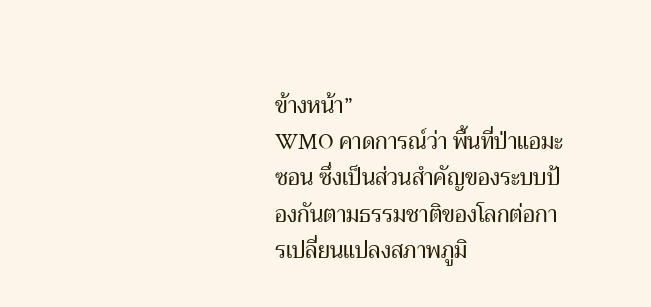ข้างหน้า”
WMO คาดการณ์ว่า พื้นที่ป่าแอมะซอน ซึ่งเป็นส่วนสำคัญของระบบป้องกันตามธรรมชาติของโลกต่อการเปลี่ยนแปลงสภาพภูมิ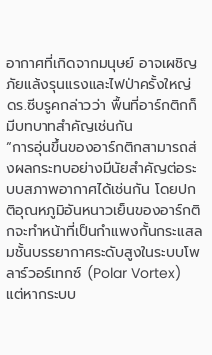อากาศที่เกิดจากมนุษย์ อาจเผชิญภัยแล้งรุนแรงและไฟป่าครั้งใหญ่
ดร.ซีบรูคกล่าวว่า พื้นที่อาร์กติกก็มีบทบาทสำคัญเช่นกัน
“การอุ่นขึ้นของอาร์กติกสามารถส่งผลกระทบอย่างมีนัยสำคัญต่อระบบสภาพอากาศได้เช่นกัน โดยปกติอุณหภูมิอันหนาวเย็นของอาร์กติกจะทำหน้าที่เป็นกำแพงกั้นกระแสลมชั้นบรรยากาศระดับสูงในระบบโพลาร์วอร์เทกซ์ (Polar Vortex) แต่หากระบบ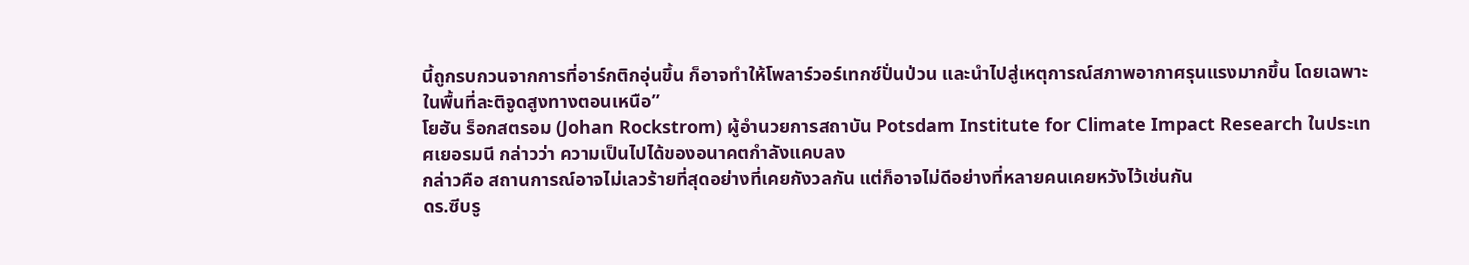นี้ถูกรบกวนจากการที่อาร์กติกอุ่นขึ้น ก็อาจทำให้โพลาร์วอร์เทกซ์ปั่นป่วน และนำไปสู่เหตุการณ์สภาพอากาศรุนแรงมากขึ้น โดยเฉพาะในพื้นที่ละติจูดสูงทางตอนเหนือ”
โยฮัน ร็อกสตรอม (Johan Rockstrom) ผู้อำนวยการสถาบัน Potsdam Institute for Climate Impact Research ในประเทศเยอรมนี กล่าวว่า ความเป็นไปได้ของอนาคตกำลังแคบลง
กล่าวคือ สถานการณ์อาจไม่เลวร้ายที่สุดอย่างที่เคยกังวลกัน แต่ก็อาจไม่ดีอย่างที่หลายคนเคยหวังไว้เช่นกัน
ดร.ซีบรู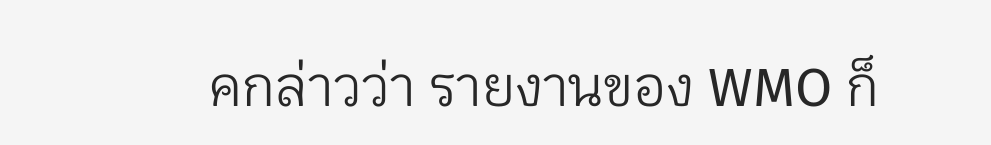คกล่าวว่า รายงานของ WMO ก็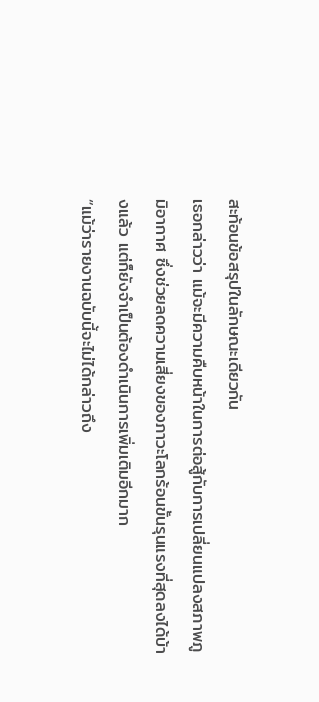สะท้อนข้อสรุปในลักษณะเดียวกัน
เธอกล่าวว่า แม้จะมีความคืบหน้าในการต่อสู้กับการเปลี่ยนแปลงสภาพภูมิอากาศ ซึ่งช่วยลดความเสี่ยงของภาวะโลกร้อนขั้นรุนแรงที่สุดลงได้บ้างแล้ว แต่ก็ยังจำเป็นต้องดำเนินการเพิ่มเติมอีกมาก
“แม้ว่ารายงานฉบับนี้จะไม่ได้กล่าวถึง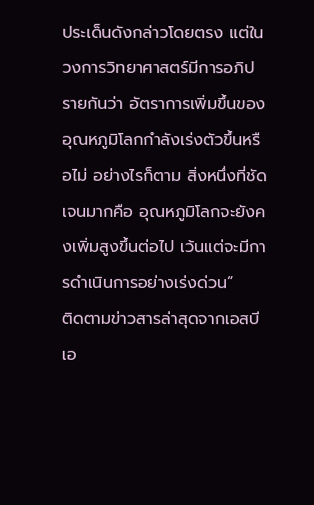ประเด็นดังกล่าวโดยตรง แต่ในวงการวิทยาศาสตร์มีการอภิปรายกันว่า อัตราการเพิ่มขึ้นของอุณหภูมิโลกกำลังเร่งตัวขึ้นหรือไม่ อย่างไรก็ตาม สิ่งหนึ่งที่ชัดเจนมากคือ อุณหภูมิโลกจะยังคงเพิ่มสูงขึ้นต่อไป เว้นแต่จะมีการดำเนินการอย่างเร่งด่วน”
ติดตามข่าวสารล่าสุดจากเอสบีเอ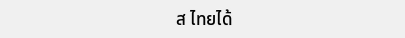ส ไทยได้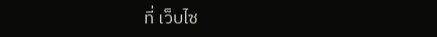ที่ เว็บไซ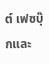ต์ เฟซบุ๊กและ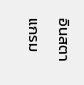อินสตาแกรม